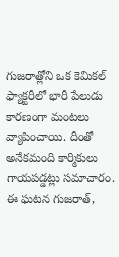గుజరాత్లోని ఒక కెమికల్ ఫ్యాక్టరీలో భారీ పేలుడు కారణంగా మంటలు వ్యాపించాయి. దీంతో అనేకమంది కార్మికులు గాయపడ్డట్లు సమాచారం. ఈ ఘటన గుజరాత్,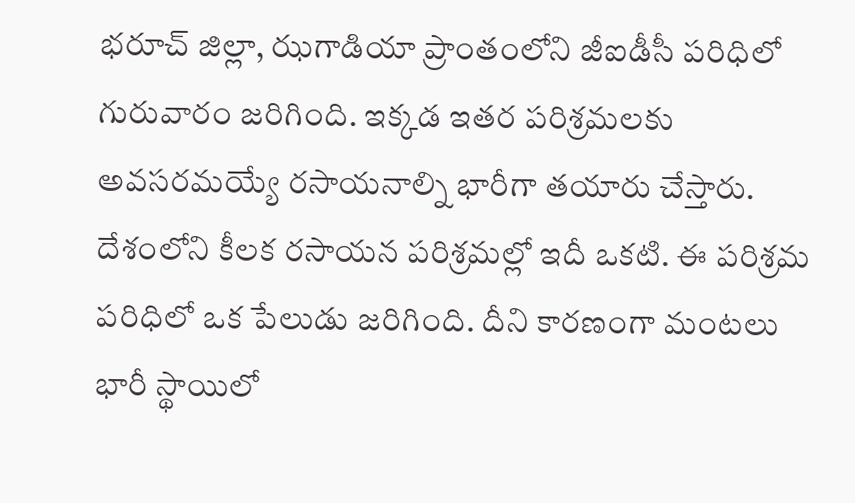భరూచ్ జిల్లా, ఝగాడియా ప్రాంతంలోని జీఐడీసీ పరిధిలో గురువారం జరిగింది. ఇక్కడ ఇతర పరిశ్రమలకు అవసరమయ్యే రసాయనాల్ని భారీగా తయారు చేస్తారు. దేశంలోని కీలక రసాయన పరిశ్రమల్లో ఇదీ ఒకటి. ఈ పరిశ్రమ పరిధిలో ఒక పేలుడు జరిగింది. దీని కారణంగా మంటలు భారీ స్థాయిలో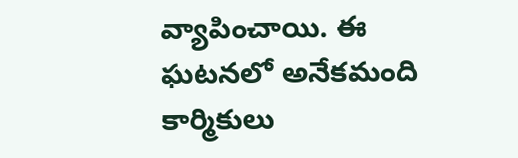వ్యాపించాయి. ఈ ఘటనలో అనేకమంది కార్మికులు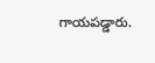గాయపడ్డారు.